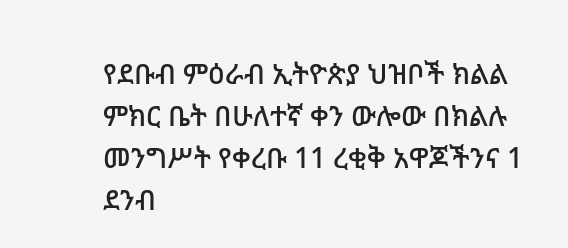የደቡብ ምዕራብ ኢትዮጵያ ህዝቦች ክልል ምክር ቤት በሁለተኛ ቀን ውሎው በክልሉ መንግሥት የቀረቡ 11 ረቂቅ አዋጆችንና 1 ደንብ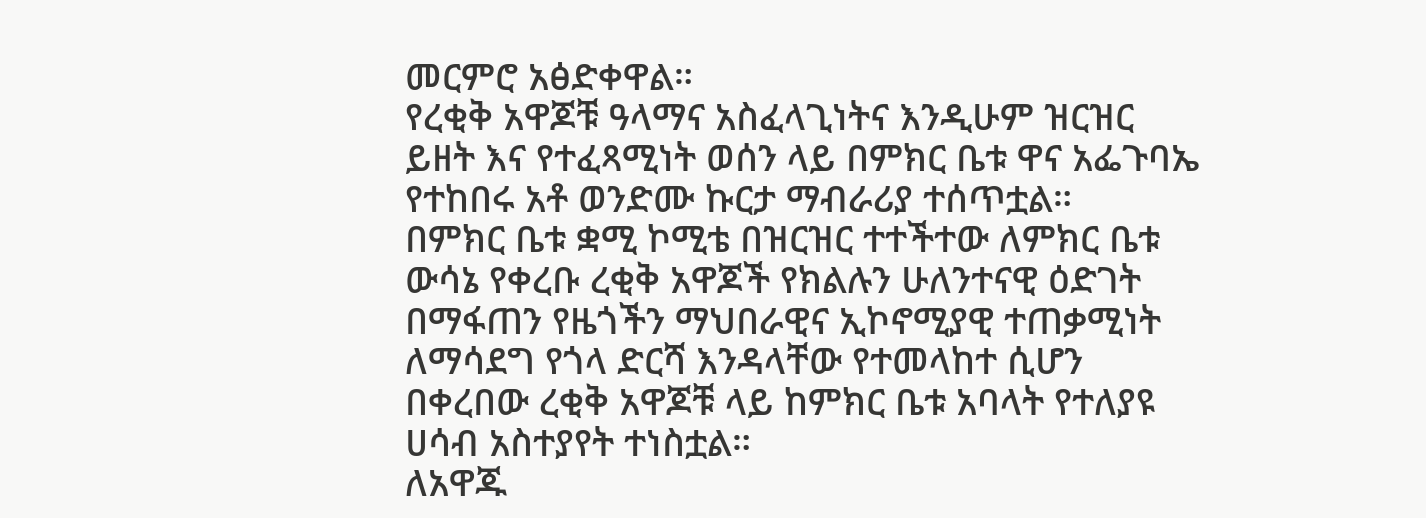መርምሮ አፅድቀዋል።
የረቂቅ አዋጆቹ ዓላማና አስፈላጊነትና እንዲሁም ዝርዝር ይዘት እና የተፈጻሚነት ወሰን ላይ በምክር ቤቱ ዋና አፌጉባኤ የተከበሩ አቶ ወንድሙ ኩርታ ማብራሪያ ተሰጥቷል።
በምክር ቤቱ ቋሚ ኮሚቴ በዝርዝር ተተችተው ለምክር ቤቱ ውሳኔ የቀረቡ ረቂቅ አዋጆች የክልሉን ሁለንተናዊ ዕድገት በማፋጠን የዜጎችን ማህበራዊና ኢኮኖሚያዊ ተጠቃሚነት ለማሳደግ የጎላ ድርሻ እንዳላቸው የተመላከተ ሲሆን በቀረበው ረቂቅ አዋጆቹ ላይ ከምክር ቤቱ አባላት የተለያዩ ሀሳብ አስተያየት ተነስቷል።
ለአዋጁ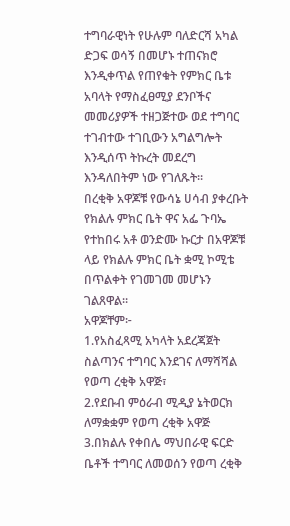ተግባራዊነት የሁሉም ባለድርሻ አካል ድጋፍ ወሳኝ በመሆኑ ተጠናክሮ እንዲቀጥል የጠየቁት የምክር ቤቱ አባላት የማስፈፀሚያ ደንቦችና መመሪያዎች ተዘጋጅተው ወደ ተግባር ተገብተው ተገቢውን አግልግሎት እንዲሰጥ ትኩረት መደረግ እንዳለበትም ነው የገለጹት።
በረቂቅ አዋጆቹ የውሳኔ ሀሳብ ያቀረቡት የክልሉ ምክር ቤት ዋና አፌ ጉባኤ የተከበሩ አቶ ወንድሙ ኩርታ በአዋጆቹ ላይ የክልሉ ምክር ቤት ቋሚ ኮሚቴ በጥልቀት የገመገመ መሆኑን ገልጸዋል።
አዋጆቸም፦
1.የአስፈጻሚ አካላት አደረጃጀት ስልጣንና ተግባር እንደገና ለማሻሻል የወጣ ረቂቅ አዋጅ፣
2.የደቡብ ምዕራብ ሚዲያ ኔትወርክ ለማቋቋም የወጣ ረቂቅ አዋጅ
3.በክልሉ የቀበሌ ማህበራዊ ፍርድ ቤቶች ተግባር ለመወሰን የወጣ ረቂቅ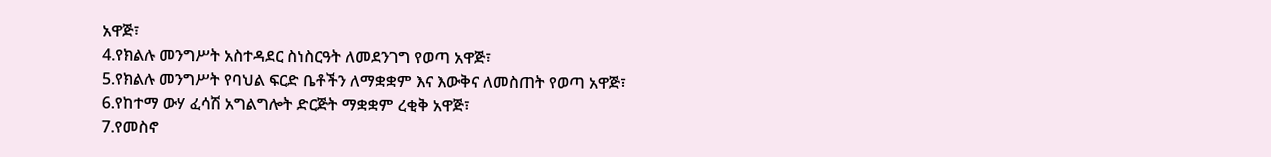አዋጅ፣
4.የክልሉ መንግሥት አስተዳደር ስነስርዓት ለመደንገግ የወጣ አዋጅ፣
5.የክልሉ መንግሥት የባህል ፍርድ ቤቶችን ለማቋቋም እና እውቅና ለመስጠት የወጣ አዋጅ፣
6.የከተማ ውሃ ፈሳሽ አግልግሎት ድርጅት ማቋቋም ረቂቅ አዋጅ፣
7.የመስኖ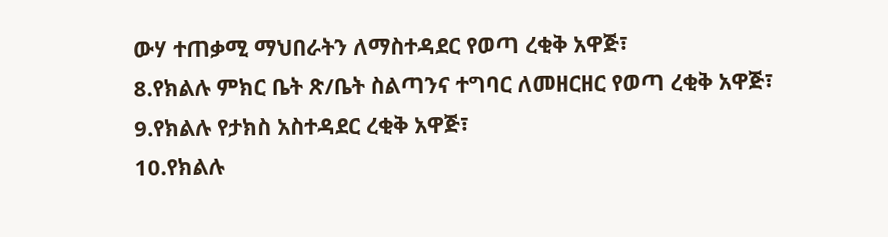ውሃ ተጠቃሚ ማህበራትን ለማስተዳደር የወጣ ረቂቅ አዋጅ፣
8.የክልሉ ምክር ቤት ጽ/ቤት ስልጣንና ተግባር ለመዘርዘር የወጣ ረቂቅ አዋጅ፣
9.የክልሉ የታክስ አስተዳደር ረቂቅ አዋጅ፣
10.የክልሉ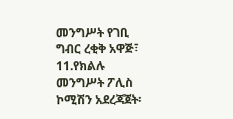መንግሥት የገቢ ግብር ረቂቅ አዋጅ፣
11.የክልሉ መንግሥት ፖሊስ ኮሚሽን አደረጃጀት፡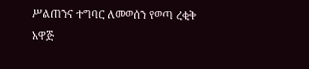ሥልጠንና ተግባር ለመወሰን የወጣ ረቂቅ አዋጅ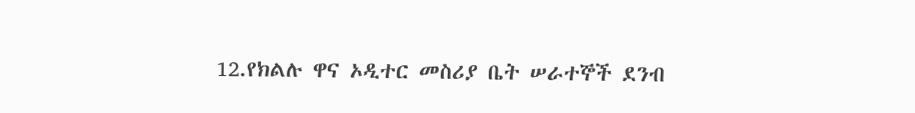12.የክልሉ ዋና ኦዲተር መስሪያ ቤት ሠራተኞች ደንብ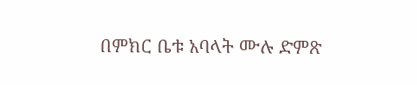በምክር ቤቱ አባላት ሙሉ ድምጽ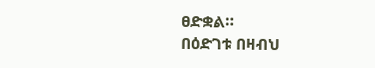ፀድቋል።
በዕድገቱ በዛብህ